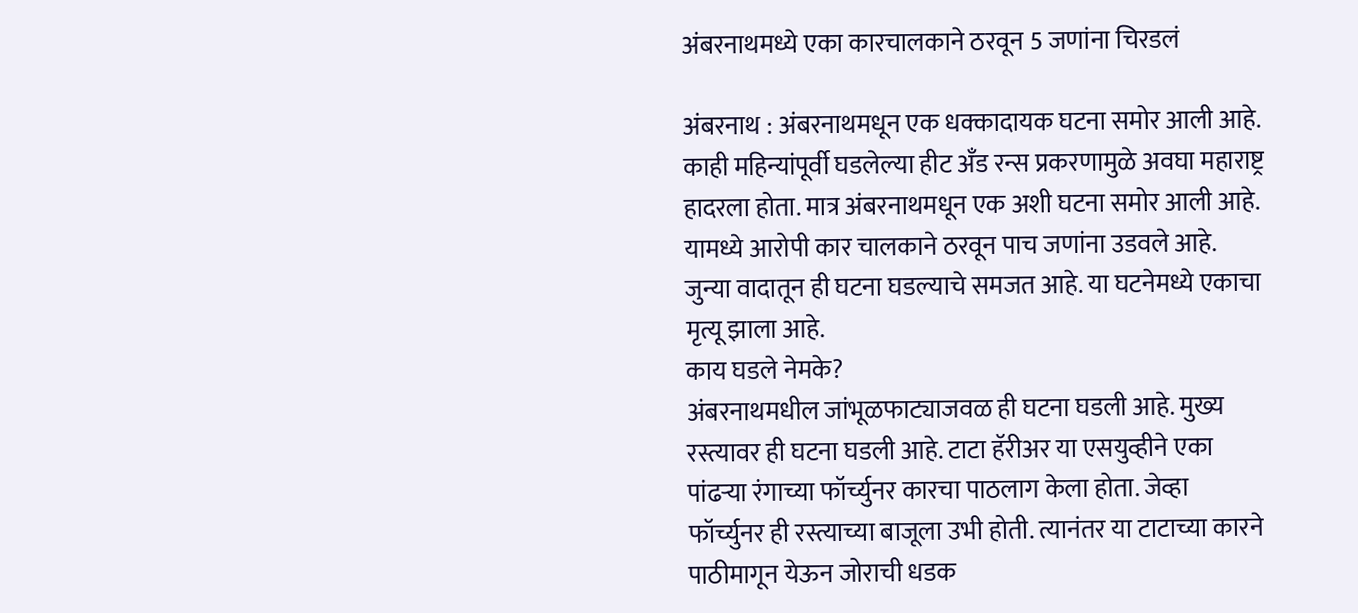अंबरनाथमध्ये एका कारचालकाने ठरवून 5 जणांना चिरडलं

अंबरनाथ : अंबरनाथमधून एक धक्कादायक घटना समोर आली आहे. काही महिन्यांपूर्वी घडलेल्या हीट अँड रन्स प्रकरणामुळे अवघा महाराष्ट्र हादरला होता. मात्र अंबरनाथमधून एक अशी घटना समोर आली आहे. यामध्ये आरोपी कार चालकाने ठरवून पाच जणांना उडवले आहे. जुन्या वादातून ही घटना घडल्याचे समजत आहे. या घटनेमध्ये एकाचा मृत्यू झाला आहे.
काय घडले नेमके?
अंबरनाथमधील जांभूळफाट्याजवळ ही घटना घडली आहे. मुख्य रस्त्यावर ही घटना घडली आहे. टाटा हॅरीअर या एसयुव्हीने एका पांढऱ्या रंगाच्या फॉर्च्युनर कारचा पाठलाग केला होता. जेव्हा फॉर्च्युनर ही रस्त्याच्या बाजूला उभी होती. त्यानंतर या टाटाच्या कारने पाठीमागून येऊन जोराची धडक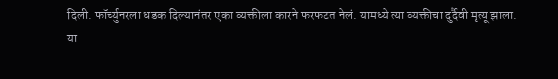दिली. फॉर्च्युनरला धडक दिल्यानंतर एका व्यक्तीला कारने फरफटत नेलं. यामध्ये त्या व्यक्तीचा दुर्दैवी मृत्यू झाला.
या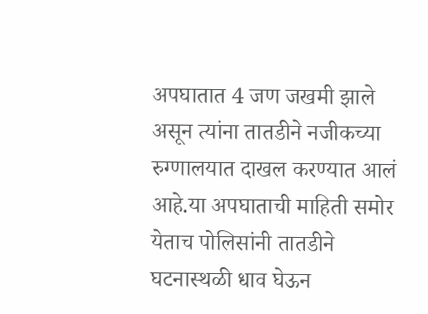अपघातात 4 जण जखमी झाले असून त्यांना तातडीने नजीकच्या रुग्णालयात दाखल करण्यात आलं आहे.या अपघाताची माहिती समोर येताच पोलिसांनी तातडीने घटनास्थळी धाव घेऊन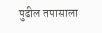पुढील तपासाला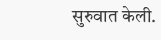सुरुवात केली.